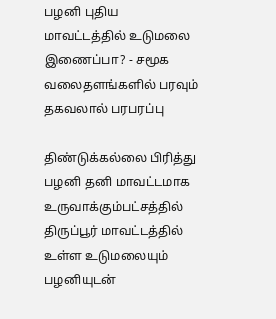பழனி புதிய மாவட்டத்தில் உடுமலை இணைப்பா? - சமூக வலைதளங்களில் பரவும் தகவலால் பரபரப்பு

திண்டுக்கல்லை பிரித்து பழனி தனி மாவட்டமாக உருவாக்கும்பட்சத்தில் திருப்பூர் மாவட்டத்தில் உள்ள உடுமலையும் பழனியுடன்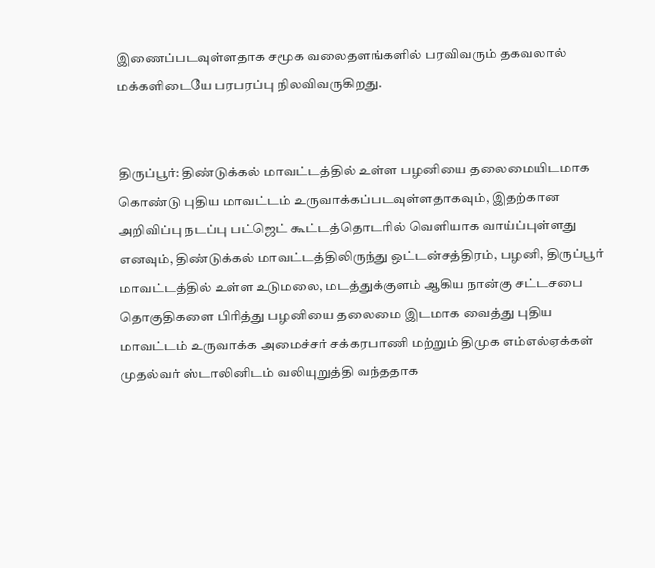இணைப்படவுள்ளதாக சமூக வலைதளங்களில் பரவிவரும் தகவலால் மக்களிடையே பரபரப்பு நிலவிவருகிறது.


திருப்பூர்: திண்டுக்கல் மாவட்டத்தில் உள்ள பழனியை தலைமையிடமாக கொண்டு புதிய மாவட்டம் உருவாக்கப்படவுள்ளதாகவும், இதற்கான அறிவிப்பு நடப்பு பட்ஜெட் கூட்டத்தொடரில் வெளியாக வாய்ப்புள்ளது எனவும், திண்டுக்கல் மாவட்டத்திலிருந்து ஒட்டன்சத்திரம், பழனி, திருப்பூர் மாவட்டத்தில் உள்ள உடுமலை, மடத்துக்குளம் ஆகிய நான்கு சட்டசபை தொகுதிகளை பிரித்து பழனியை தலைமை இடமாக வைத்து புதிய மாவட்டம் உருவாக்க அமைச்சர் சக்கரபாணி மற்றும் திமுக எம்எல்ஏக்கள் முதல்வர் ஸ்டாலினிடம் வலியுறுத்தி வந்ததாக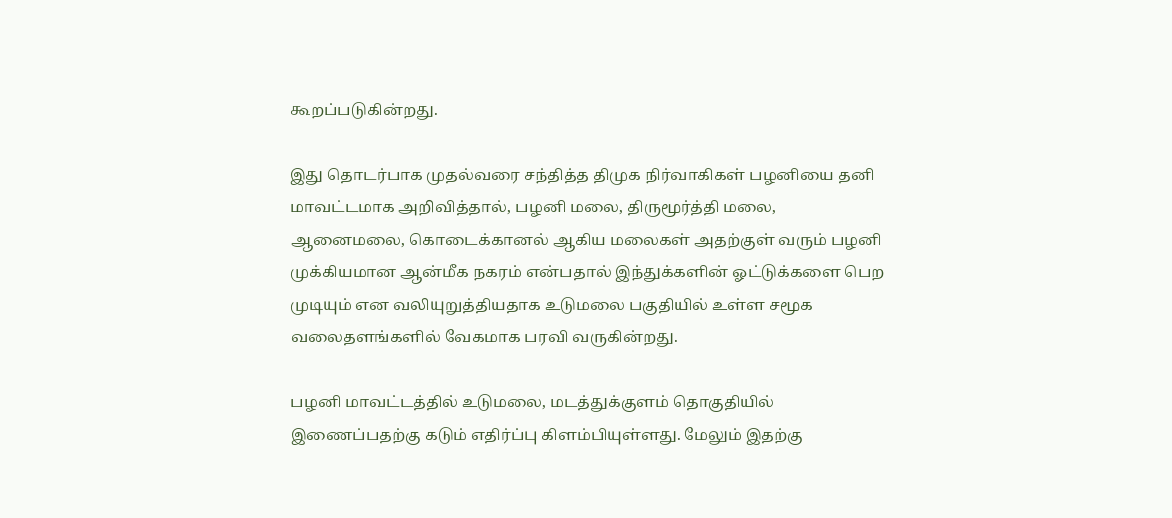கூறப்படுகின்றது.

இது தொடர்பாக முதல்வரை சந்தித்த திமுக நிர்வாகிகள் பழனியை தனி மாவட்டமாக அறிவித்தால், பழனி மலை, திருமூர்த்தி மலை, ஆனைமலை, கொடைக்கானல் ஆகிய மலைகள் அதற்குள் வரும் பழனி முக்கியமான ஆன்மீக நகரம் என்பதால் இந்துக்களின் ஓட்டுக்களை பெற முடியும் என வலியுறுத்தியதாக உடுமலை பகுதியில் உள்ள சமூக வலைதளங்களில் வேகமாக பரவி வருகின்றது.

பழனி மாவட்டத்தில் உடுமலை, மடத்துக்குளம் தொகுதியில் இணைப்பதற்கு கடும் எதிர்ப்பு கிளம்பியுள்ளது. மேலும் இதற்கு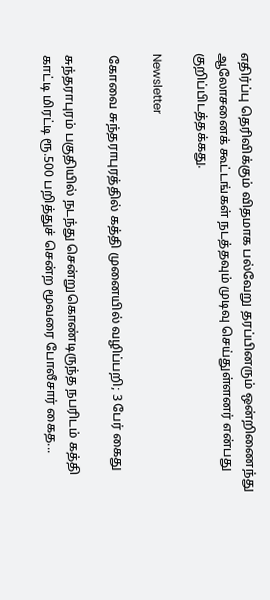எதிர்ப்பு தெரிவிக்கும் விதமாக பல்வேறு தரப்பினரும் ஒன்றிணைந்து ஆலோசனைக் கூட்டங்கள் நடத்தவும் முடிவு செய்துள்ளனர் என்பது குறிப்பிடத்தக்கது.

Newsletter

கோவை சுந்தராபுரத்தில் கத்தி முனையில் வழிப்பறி; 3 பேர் கைது

சுந்தராபுரம் பகுதியில் நடந்து சென்றுகொண்டிருந்த நபரிடம் கத்தி காட்டி மிரட்டி ரூ.500 பறித்துச் சென்ற மூவரை போலீசார் கைத...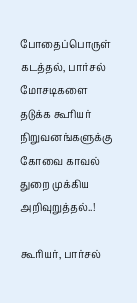போதைப்பொருள் கடத்தல், பார்சல் மோசடிகளை தடுக்க கூரியர் நிறுவனங்களுக்கு கோவை காவல் துறை முக்கிய அறிவுறுத்தல்..!

கூரியர், பார்சல்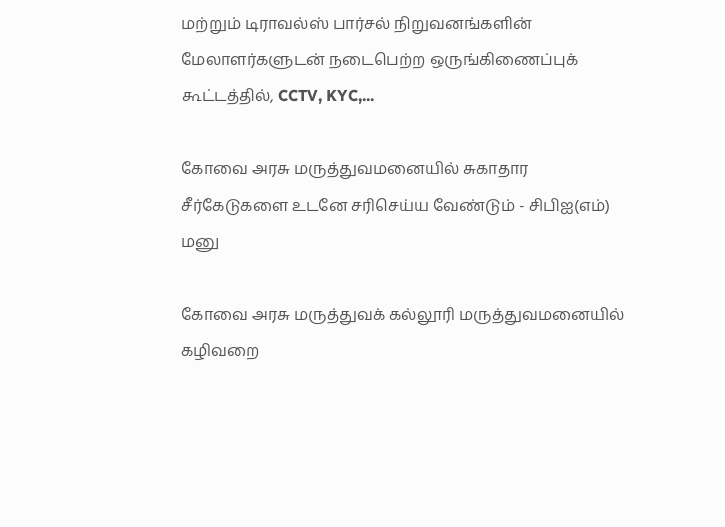மற்றும் டிராவல்ஸ் பார்சல் நிறுவனங்களின் மேலாளர்களுடன் நடைபெற்ற ஒருங்கிணைப்புக் கூட்டத்தில், CCTV, KYC,...

கோவை அரசு மருத்துவமனையில் சுகாதார சீர்கேடுகளை உடனே சரிசெய்ய வேண்டும் - சிபிஐ(எம்) மனு

கோவை அரசு மருத்துவக் கல்லூரி மருத்துவமனையில் கழிவறை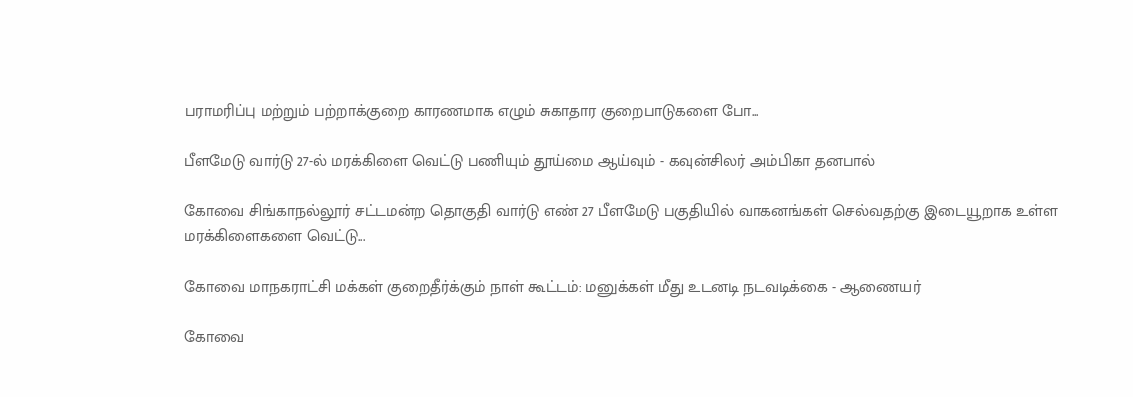பராமரிப்பு மற்றும் பற்றாக்குறை காரணமாக எழும் சுகாதார குறைபாடுகளை போ...

பீளமேடு வார்டு 27-ல் மரக்கிளை வெட்டு பணியும் தூய்மை ஆய்வும் - கவுன்சிலர் அம்பிகா தனபால்

கோவை சிங்காநல்லூர் சட்டமன்ற தொகுதி வார்டு எண் 27 பீளமேடு பகுதியில் வாகனங்கள் செல்வதற்கு இடையூறாக உள்ள மரக்கிளைகளை வெட்டு...

கோவை மாநகராட்சி மக்கள் குறைதீர்க்கும் நாள் கூட்டம்: மனுக்கள் மீது உடனடி நடவடிக்கை - ஆணையர்

கோவை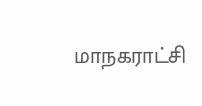மாநகராட்சி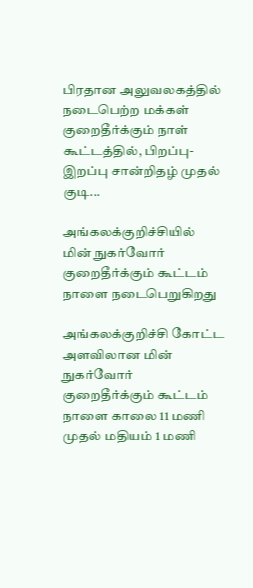பிரதான அலுவலகத்தில் நடைபெற்ற மக்கள் குறைதீர்க்கும் நாள் கூட்டத்தில், பிறப்பு-இறப்பு சான்றிதழ் முதல் குடி...

அங்கலக்குறிச்சியில் மின் நுகர்வோர் குறைதீர்க்கும் கூட்டம் நாளை நடைபெறுகிறது

அங்கலக்குறிச்சி கோட்ட அளவிலான மின் நுகர்வோர் குறைதீர்க்கும் கூட்டம் நாளை காலை 11 மணி முதல் மதியம் 1 மணி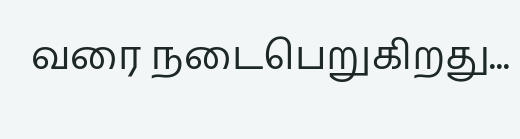வரை நடைபெறுகிறது...